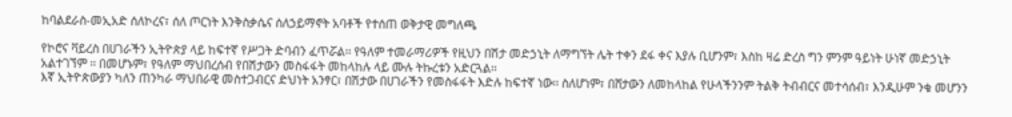ከባልደራስ-መኢአድ ሰለኮረና፣ ሰለ ጦርነት እንቅስቃሴና ሰለኃይማኖት አባቶች የተሰጠ ወቅታዊ መግለጫ

የኮሮና ቫይረስ በሀገራችን ኢትዮጵያ ላይ ከፍተኛ የሥጋት ድባብን ፈጥሯል፡፡ የዓለም ተመራማሪዎች የዚህን በሽታ መድኃኒት ለማግኘት ሌት ተቀን ደፋ ቀና እያሉ ቢሆንም፣ እስከ ዛሬ ድረስ ግን ምንም ዓይነት ሁነኛ መድኃኒት አልተገኘም ፡፡ በመሆኑም፣ የዓለም ማህበረሰብ የበሽታውን መስፋፋት መከላከሉ ላይ ሙሉ ትኩረቱን አድርጓል፡፡
እኛ ኢትዮጵውያን ካለን ጠንካራ ማህበራዊ መስተጋብርና ድህነት አንፃር፣ በሽታው በሀገራችን የመስፋፋት እድሉ ከፍተኛ ነው፡፡ ስለሆነም፣ በሸታውን ለመከላከል የሁላችንንም ትልቅ ትብብርና መተሳሰብ፣ እንዲሁም ንቁ መሆንን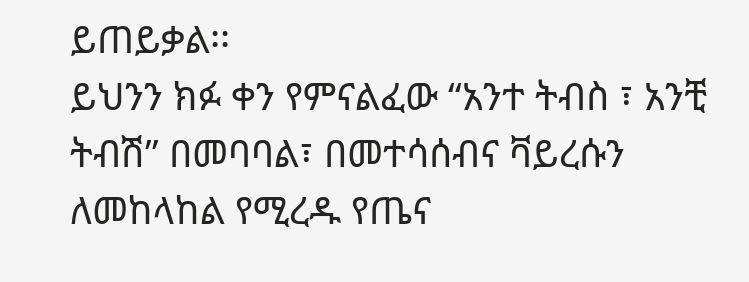ይጠይቃል፡፡
ይህንን ክፉ ቀን የምናልፈው “አንተ ትብስ ፣ አንቺ ትብሽ” በመባባል፣ በመተሳሰብና ቫይረሱን ለመከላከል የሚረዱ የጤና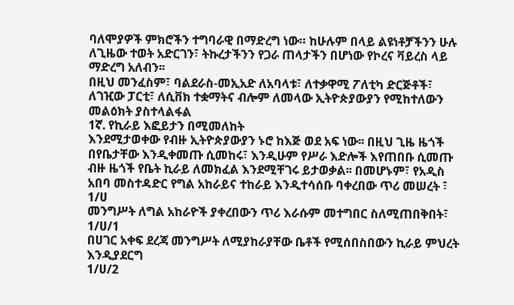ባለሞያዎች ምክሮችን ተግባራዊ በማድረግ ነው። ከሁሉም በላይ ልዩነቶቻችንን ሁሉ ለጊዜው ተወት አድርገን፣ ትኩረታችንን የጋራ ጠላታችን በሆነው የኮረና ቫይረስ ላይ ማድረግ አለብን፡፡
በዚህ መንፈስም፣ ባልደራስ-መኢአድ ለአባላቱ፣ ለተቃዋሚ ፖለቲካ ድርጅቶች፣ ለገዢው ፓርቲ፣ ለሲቨክ ተቋማትና ብሎም ለመላው ኢትዮጵያውያን የሚከተለውን መልዕክት ያስተላልፋል
1ኛ. የኪራይ እፎይታን በሚመለከት
እንደሚታወቀው የብዙ ኢትዮጵያውያን ኑሮ ከእጅ ወደ አፍ ነው፡፡ በዚህ ጊዜ ዜጎች በየቤታቸው እንዲቀመጡ ሲመከሩ፣ እንዲሁም የሥራ እድሎች እየጠበቡ ሲመጡ ብዙ ዜጎች የቤት ኪራይ ለመክፈል እንደሚቸገሩ ይታወቃል፡፡ በመሆኑም፣ የአዲስ አበባ መስተዳድር የግል አከራይና ተከራይ እንዲተሳሰቡ ባቀረበው ጥሪ መሠረት ፣
1/ሀ
መንግሥት ለግል አከራዮች ያቀረበውን ጥሪ እራሱም መተግበር ስለሚጠበቅበት፣
1/ሀ/1
በሀገር አቀፍ ደረጃ መንግሥት ለሚያከራያቸው ቤቶች የሚሰበስበውን ኪራይ ምህረት እንዲያደርግ
1/ሀ/2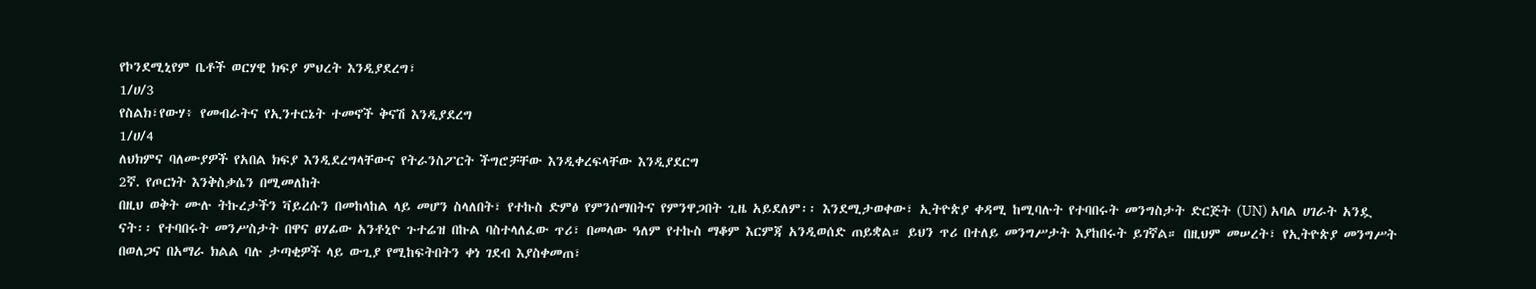የኮንደሚኒየም ቤቶች ወርሃዊ ክፍያ ምህረት እንዲያደረግ፣
1/ሀ/3
የስልክ፣የውሃ፥ የመብራትና የኢንተርኔት ተመኖች ቅናሽ እንዲያደረግ
1/ሀ/4
ለህክምና ባለሙያዎች የአበል ክፍያ እንዲደረግላቸውና የትራንስፖርት ችግሮቻቸው እንዲቀረፍላቸው እንዲያደርግ
2ኛ. የጦርነት እንቅስቃሴን በሚመለከት
በዚህ ወቅት ሙሉ ትኩረታችን ቫይረሱን በመከላከል ላይ መሆን ስላለበት፣ የተኩስ ድምፅ የምንሰማበትና የምንዋጋበት ጊዜ አይደለም፡፡ እንደሚታወቀው፣ ኢትዮጵያ ቀዳሚ ከሚባሉት የተባበሩት መንግስታት ድርጅት (UN) አባል ሀገራት አንዷ ናት፡፡ የተባበሩት መንሥስታት በዋና ፀሃፊው አንቶኒዮ ጉተሬዝ በኩል ባስተላለፈው ጥሪ፣ በመላው ዓለም የተኩስ ማቆም እርምጃ አንዲወሰድ ጠይቋል። ይህን ጥሪ በተለይ መንግሥታት እያከበሩት ይገኛል። በዚህም መሠረት፣ የኢትዮጵያ መንግሥት በወለጋና በአማራ ክልል ባሉ ታጣቂዎች ላይ ውጊያ የሚከፍትበትን ቀነ ገደብ እያስቀመጠ፣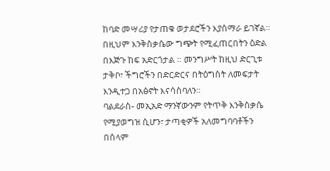ከባድ መሣሪያ የታጠቁ ወታደሮችን እያሰማራ ይገኛል። በዚህም እንቅስቃሴው ግጭት የሚፈጠርበትን ዕድል በእጅጉ ከፍ አድርጎታል ። መንግሥት ከዚህ ድርጊቱ ታቅቦ፣ ችግሮችን በድርድርና በትዕግስት ለመፍታት እንዲተጋ በአፅኖት እናሳስባለን።
ባልደራስ- መኢአድ ማንኛውንም የትጥቅ እንቅስቃሴ የሚያወግዝ ሲሆን፣ ታጣቂዎች አለመግባባቶችን በሰላም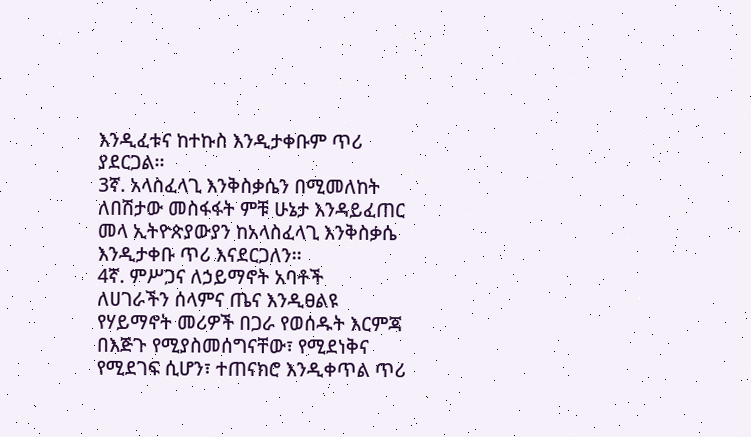እንዲፈቱና ከተኩስ እንዲታቀቡም ጥሪ ያደርጋል፡፡
3ኛ. አላስፈላጊ እንቅስቃሴን በሚመለከት
ለበሽታው መስፋፋት ምቹ ሁኔታ እንዳይፈጠር መላ ኢትዮጵያውያን ከአላስፈላጊ እንቅስቃሴ እንዲታቀቡ ጥሪ እናደርጋለን፡፡
4ኛ. ምሥጋና ለኃይማኖት አባቶች
ለሀገራችን ሰላምና ጤና እንዲፀልዩ የሃይማኖት መሪዎች በጋራ የወሰዱት እርምጃ በእጅጉ የሚያስመሰግናቸው፣ የሚደነቅና የሚደገፍ ሲሆን፣ ተጠናክሮ እንዲቀጥል ጥሪ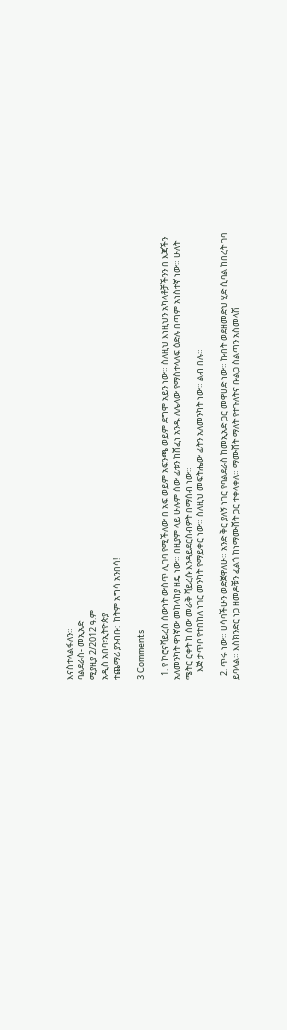እናስተላልፋለን።
ባልደራስ- መኢአድ
ሚያዚያ 2/2012 ዓ.ም
አዲስ አበባ፣ኢትዮጵያ
ተጨማሪ ያንብቡ:  ከትም አግሳ አንበሳ!

3 Comments

  1. የ ኮሮናቫይረስ ሰውነት ውስጥ ሊገባ የሚችለው በ አፍ ወይም አፍንጫ ወይም ደግሞ አይን ነው። ስለዚህ እነዚህን አካላቶቻችንን በ እጃችን አለመንካት ዋነኛው መከላከያ ዘዴ ነው። በዚያም ላይ ሁሉም ሰው ፊቱን ከሸፈነ አንዱ ለሌላው የማስተላለፍ ዕድሉ በጣም አነስተኛ ነው። ሁለት ሜትር ርቀት ከ ሰው መራቅ ቫይረሱ እንዳይደርስብዎት በማሰብ ነው።
    እጅ ታጥቦ የተበከለ ነገር መንካት የማይቀር ነው። ስለዚህ መፍትሔው ፊትን አለመንካት ነው። ልብ በሉ።

  2. ጥሩ ነው። ሀሳባችሁን ወድጀዋለሁ። አንድ ቅር ያለኝ ነገር የባልደራስ ከመኢአድ ጋር መዋሀድ ነው። ኩበት ወደዘመድህ ሂድ ሲባል ከበረት ገባ ይባላል። እስክንድር ነጋ ዘመዶቹን ፈልጎ ከነማሙሸት ጋር ተቀላቀለ። ማሙሸት ማለት የተጉለትና ቡልጋ ስልጣን አስመላሽ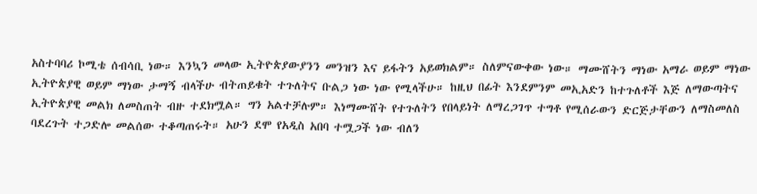አስተባባሪ ኮሚቴ ሰብሳቢ ነው። እንኳን መላው ኢትዮጵያውያንን መንዝን እና ይፋትን አይወክልም። ስለምናውቀው ነው። ማሙሸትን ማነው አማራ ወይም ማነው ኢትዮጵያዊ ወይም ማነው ታማኝ ብላችሁ ብትጠይቁት ተጉለትና ቡልጋ ነው ነው የሚላችሁ። ከዚህ በፊት እንደምንም መኢአድን ከተጉለቶች እጅ ለማውጣትና ኢትዮጵያዊ መልክ ለመስጠት ብዙ ተደክሟል። ግን አልተቻሉም። እነማሙሸት የተጉለትን የበላይነት ለማረጋገጥ ተግቶ የሚሰራውን ድርጅታቸውን ለማስመለስ ባደረጉት ተጋድሎ መልሰው ተቆጣጠሩት። አሁን ደሞ የአዲስ አበባ ተሟጋች ነው ብለን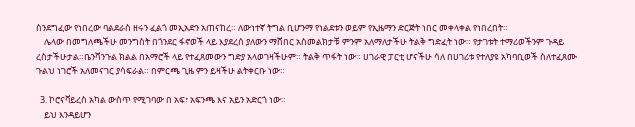ስንደግፈው የነበረው ባልደራስ ዘሩን ፈልጎ መኢአድን አጠናከረ። ለውነተኛ ትግል ቢሆንማ የነልደቱን ወይም የኢዜማን ድርጅት ነበር መቀላቀል የነበረበት።
    ሌላው በመግለጫችሁ መንግስት በጎንደር ፋኖወች ላይ እያደረሰ ያለውን ማሸበር አስመልክታቹ ምንም አለማለታችሁ ትልቅ ግድፈት ነው። የታገቱት ተማሪወችንም ጉዳይ ረስታችሁታል።ቤንሻንጉል ክልል በአማሮች ላይ የተፈጸመውን ግድያ አላወገዛችሁም። ትልቅ ጥፋት ነው። ሀገራዊ ፓርቲ ሆናችሁ ሳለ በሀገሪቱ የተለያዩ አካባቢወች ስለተፈጸሙ ጉልህ ነገሮች አለመናገር ያሳፍራል። በምርጫ ጊዜ ምን ይዛችሁ ልትቀርቡ ነው።

  3. ኮሮናቫይረስ አካል ውስጥ የሚገባው በ አፍ፣ አፍንጫ እና አይን አድርጎ ነው።
    ይህ እንዳይሆን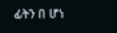ፊትን በ ሆነ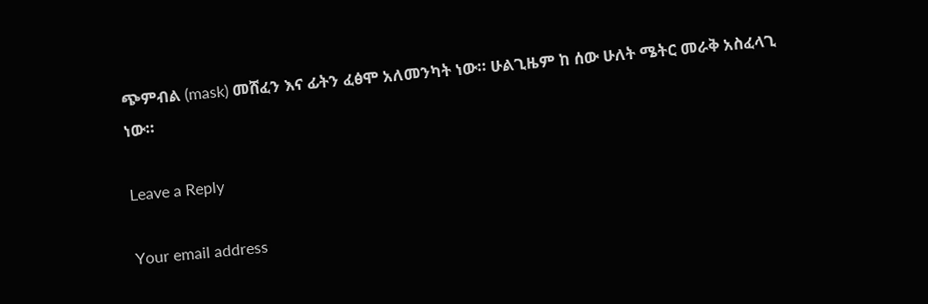ጭምብል (mask) መሸፈን እና ፊትን ፈፅሞ አለመንካት ነው። ሁልጊዜም ከ ሰው ሁለት ሜትር መራቅ አስፈላጊ ነው።

Leave a Reply

Your email address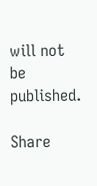will not be published.

Share